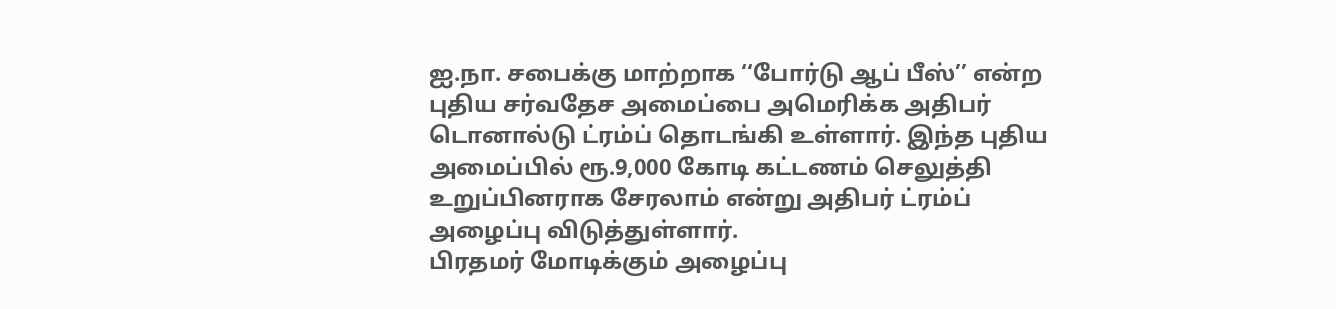ஐ.நா. சபைக்கு மாற்றாக ‘‘போர்டு ஆப் பீஸ்’’ என்ற புதிய சர்வதேச அமைப்பை அமெரிக்க அதிபர் டொனால்டு ட்ரம்ப் தொடங்கி உள்ளார். இந்த புதிய அமைப்பில் ரூ.9,000 கோடி கட்டணம் செலுத்தி உறுப்பினராக சேரலாம் என்று அதிபர் ட்ரம்ப் அழைப்பு விடுத்துள்ளார்.
பிரதமர் மோடிக்கும் அழைப்பு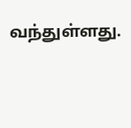வந்துள்ளது.